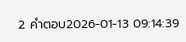2 คำตอบ2026-01-13 09:14:39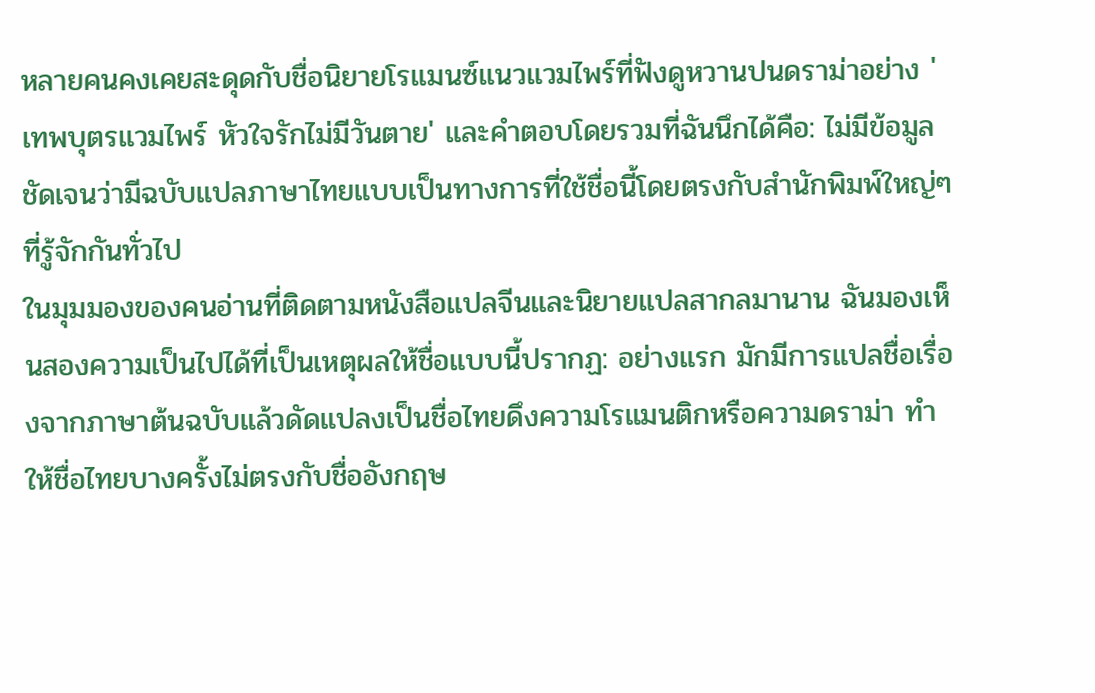หลายคนคงเคยสะดุดกับชื่อนิยายโรแมนซ์แนวแวมไพร์ที่ฟังดูหวานปนดราม่าอย่าง 'เทพบุตรแวมไพร์ หัวใจรักไม่มีวันตาย' และคำตอบโดยรวมที่ฉันนึกได้คือ: ไม่มีข้อมูลชัดเจนว่ามีฉบับแปลภาษาไทยแบบเป็นทางการที่ใช้ชื่อนี้โดยตรงกับสำนักพิมพ์ใหญ่ๆ ที่รู้จักกันทั่วไป
ในมุมมองของคนอ่านที่ติดตามหนังสือแปลจีนและนิยายแปลสากลมานาน ฉันมองเห็นสองความเป็นไปได้ที่เป็นเหตุผลให้ชื่อแบบนี้ปรากฏ: อย่างแรก มักมีการแปลชื่อเรื่องจากภาษาต้นฉบับแล้วดัดแปลงเป็นชื่อไทยดึงความโรแมนติกหรือความดราม่า ทำให้ชื่อไทยบางครั้งไม่ตรงกับชื่ออังกฤษ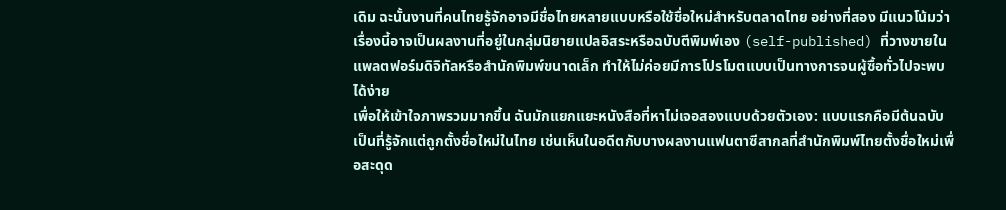เดิม ฉะนั้นงานที่คนไทยรู้จักอาจมีชื่อไทยหลายแบบหรือใช้ชื่อใหม่สำหรับตลาดไทย อย่างที่สอง มีแนวโน้มว่าเรื่องนี้อาจเป็นผลงานที่อยู่ในกลุ่มนิยายแปลอิสระหรือฉบับตีพิมพ์เอง (self-published) ที่วางขายในแพลตฟอร์มดิจิทัลหรือสำนักพิมพ์ขนาดเล็ก ทำให้ไม่ค่อยมีการโปรโมตแบบเป็นทางการจนผู้ซื้อทั่วไปจะพบได้ง่าย
เพื่อให้เข้าใจภาพรวมมากขึ้น ฉันมักแยกแยะหนังสือที่หาไม่เจอสองแบบด้วยตัวเอง: แบบแรกคือมีต้นฉบับเป็นที่รู้จักแต่ถูกตั้งชื่อใหม่ในไทย เช่นเห็นในอดีตกับบางผลงานแฟนตาซีสากลที่สำนักพิมพ์ไทยตั้งชื่อใหม่เพื่อสะดุด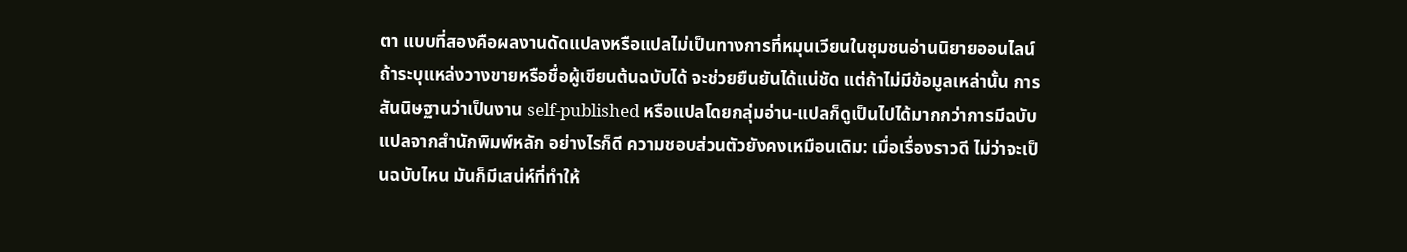ตา แบบที่สองคือผลงานดัดแปลงหรือแปลไม่เป็นทางการที่หมุนเวียนในชุมชนอ่านนิยายออนไลน์ ถ้าระบุแหล่งวางขายหรือชื่อผู้เขียนต้นฉบับได้ จะช่วยยืนยันได้แน่ชัด แต่ถ้าไม่มีข้อมูลเหล่านั้น การสันนิษฐานว่าเป็นงาน self-published หรือแปลโดยกลุ่มอ่าน-แปลก็ดูเป็นไปได้มากกว่าการมีฉบับแปลจากสำนักพิมพ์หลัก อย่างไรก็ดี ความชอบส่วนตัวยังคงเหมือนเดิม: เมื่อเรื่องราวดี ไม่ว่าจะเป็นฉบับไหน มันก็มีเสน่ห์ที่ทำให้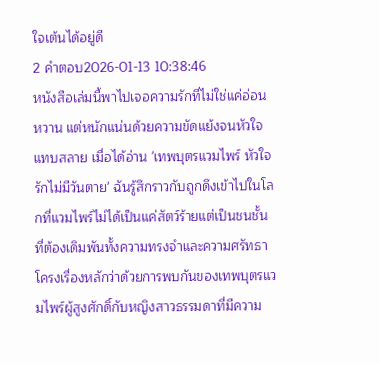ใจเต้นได้อยู่ดี
2 คำตอบ2026-01-13 10:38:46
หนังสือเล่มนี้พาไปเจอความรักที่ไม่ใช่แค่อ่อนหวาน แต่หนักแน่นด้วยความขัดแย้งจนหัวใจแทบสลาย เมื่อได้อ่าน 'เทพบุตรแวมไพร์ หัวใจรักไม่มีวันตาย' ฉันรู้สึกราวกับถูกดึงเข้าไปในโลกที่แวมไพร์ไม่ได้เป็นแค่สัตว์ร้ายแต่เป็นชนชั้นที่ต้องเดิมพันทั้งความทรงจำและความศรัทธา
โครงเรื่องหลักว่าด้วยการพบกันของเทพบุตรแวมไพร์ผู้สูงศักดิ์กับหญิงสาวธรรมดาที่มีความ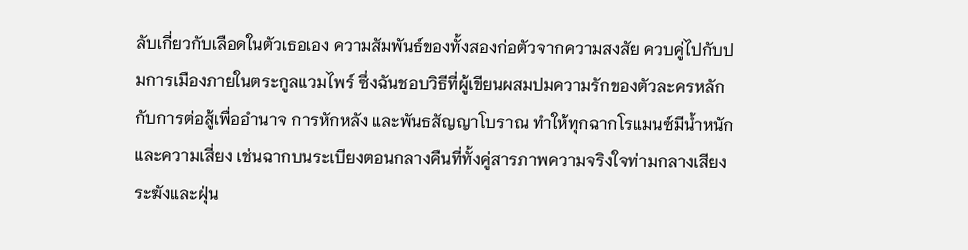ลับเกี่ยวกับเลือดในตัวเธอเอง ความสัมพันธ์ของทั้งสองก่อตัวจากความสงสัย ควบคู่ไปกับปมการเมืองภายในตระกูลแวมไพร์ ซึ่งฉันชอบวิธีที่ผู้เขียนผสมปมความรักของตัวละครหลักกับการต่อสู้เพื่ออำนาจ การหักหลัง และพันธสัญญาโบราณ ทำให้ทุกฉากโรแมนซ์มีน้ำหนักและความเสี่ยง เช่นฉากบนระเบียงตอนกลางคืนที่ทั้งคู่สารภาพความจริงใจท่ามกลางเสียงระฆังและฝุ่น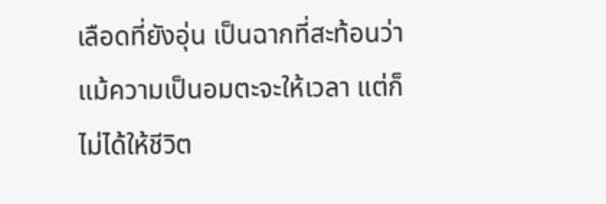เลือดที่ยังอุ่น เป็นฉากที่สะท้อนว่าแม้ความเป็นอมตะจะให้เวลา แต่ก็ไม่ได้ให้ชีวิต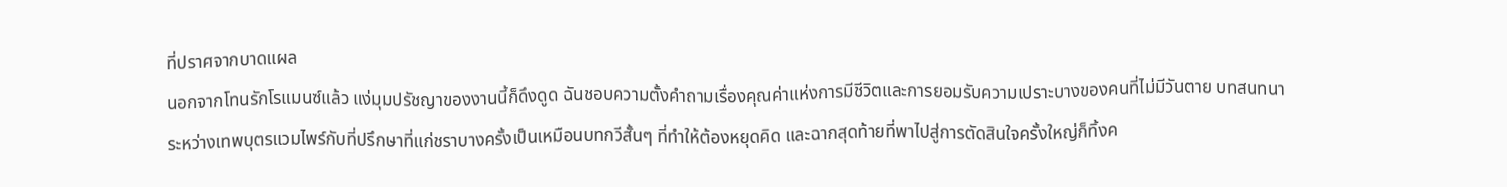ที่ปราศจากบาดแผล
นอกจากโทนรักโรแมนซ์แล้ว แง่มุมปรัชญาของงานนี้ก็ดึงดูด ฉันชอบความตั้งคำถามเรื่องคุณค่าแห่งการมีชีวิตและการยอมรับความเปราะบางของคนที่ไม่มีวันตาย บทสนทนาระหว่างเทพบุตรแวมไพร์กับที่ปรึกษาที่แก่ชราบางครั้งเป็นเหมือนบทกวีสั้นๆ ที่ทำให้ต้องหยุดคิด และฉากสุดท้ายที่พาไปสู่การตัดสินใจครั้งใหญ่ก็ทิ้งค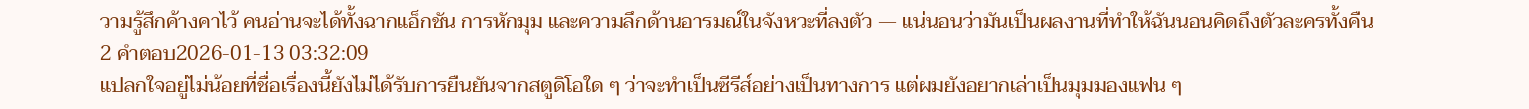วามรู้สึกค้างคาไว้ คนอ่านจะได้ทั้งฉากแอ็กชัน การหักมุม และความลึกด้านอารมณ์ในจังหวะที่ลงตัว — แน่นอนว่ามันเป็นผลงานที่ทำให้ฉันนอนคิดถึงตัวละครทั้งคืน
2 คำตอบ2026-01-13 03:32:09
แปลกใจอยู่ไม่น้อยที่ชื่อเรื่องนี้ยังไม่ได้รับการยืนยันจากสตูดิโอใด ๆ ว่าจะทำเป็นซีรีส์อย่างเป็นทางการ แต่ผมยังอยากเล่าเป็นมุมมองแฟน ๆ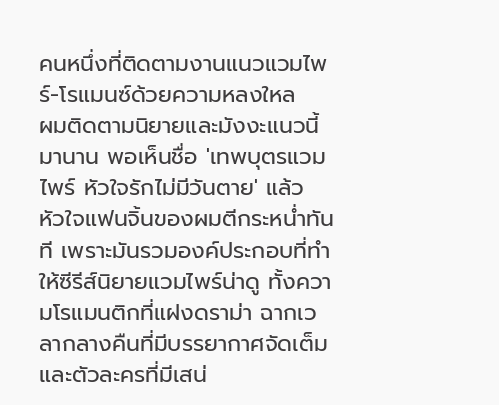คนหนึ่งที่ติดตามงานแนวแวมไพร์-โรแมนซ์ด้วยความหลงใหล
ผมติดตามนิยายและมังงะแนวนี้มานาน พอเห็นชื่อ 'เทพบุตรแวมไพร์ หัวใจรักไม่มีวันตาย' แล้ว หัวใจแฟนจิ้นของผมตีกระหน่ำทันที เพราะมันรวมองค์ประกอบที่ทำให้ซีรีส์นิยายแวมไพร์น่าดู ทั้งความโรแมนติกที่แฝงดราม่า ฉากเวลากลางคืนที่มีบรรยากาศจัดเต็ม และตัวละครที่มีเสน่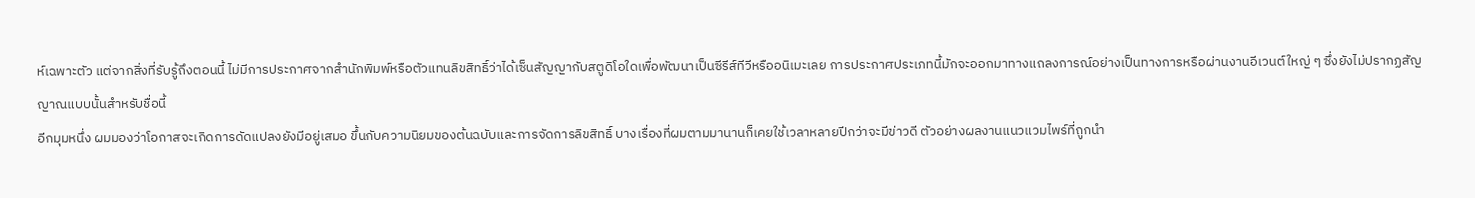ห์เฉพาะตัว แต่จากสิ่งที่รับรู้ถึงตอนนี้ ไม่มีการประกาศจากสำนักพิมพ์หรือตัวแทนลิขสิทธิ์ว่าได้เซ็นสัญญากับสตูดิโอใดเพื่อพัฒนาเป็นซีรีส์ทีวีหรืออนิเมะเลย การประกาศประเภทนี้มักจะออกมาทางแถลงการณ์อย่างเป็นทางการหรือผ่านงานอีเวนต์ใหญ่ ๆ ซึ่งยังไม่ปรากฏสัญญาณแบบนั้นสำหรับชื่อนี้
อีกมุมหนึ่ง ผมมองว่าโอกาสจะเกิดการดัดแปลงยังมีอยู่เสมอ ขึ้นกับความนิยมของต้นฉบับและการจัดการลิขสิทธิ์ บางเรื่องที่ผมตามมานานก็เคยใช้เวลาหลายปีกว่าจะมีข่าวดี ตัวอย่างผลงานแนวแวมไพร์ที่ถูกนำ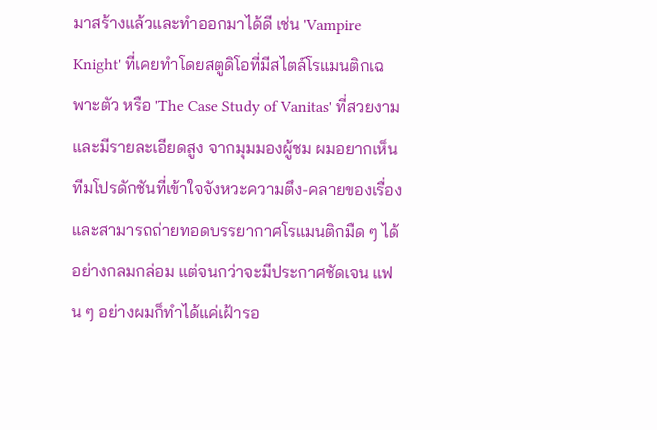มาสร้างแล้วและทำออกมาได้ดี เช่น 'Vampire Knight' ที่เคยทำโดยสตูดิโอที่มีสไตล์โรแมนติกเฉพาะตัว หรือ 'The Case Study of Vanitas' ที่สวยงามและมีรายละเอียดสูง จากมุมมองผู้ชม ผมอยากเห็นทีมโปรดักชันที่เข้าใจจังหวะความตึง-คลายของเรื่องและสามารถถ่ายทอดบรรยากาศโรแมนติกมืด ๆ ได้อย่างกลมกล่อม แต่จนกว่าจะมีประกาศชัดเจน แฟน ๆ อย่างผมก็ทำได้แค่เฝ้ารอ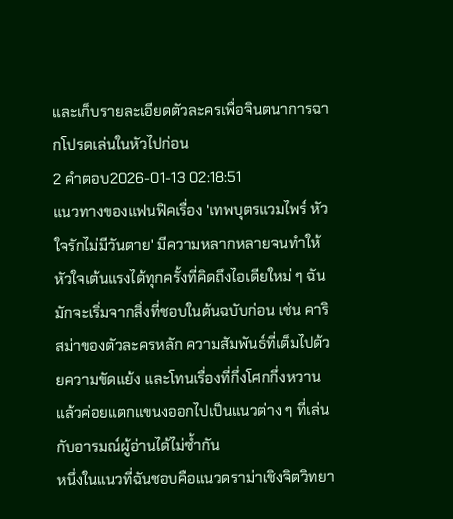และเก็บรายละเอียดตัวละครเพื่อจินตนาการฉากโปรดเล่นในหัวไปก่อน
2 คำตอบ2026-01-13 02:18:51
แนวทางของแฟนฟิคเรื่อง 'เทพบุตรแวมไพร์ หัวใจรักไม่มีวันตาย' มีความหลากหลายจนทำให้หัวใจเต้นแรงได้ทุกครั้งที่คิดถึงไอเดียใหม่ ๆ ฉันมักจะเริ่มจากสิ่งที่ชอบในต้นฉบับก่อน เช่น คาริสม่าของตัวละครหลัก ความสัมพันธ์ที่เต็มไปด้วยความขัดแย้ง และโทนเรื่องที่กึ่งโศกกึ่งหวาน แล้วค่อยแตกแขนงออกไปเป็นแนวต่าง ๆ ที่เล่นกับอารมณ์ผู้อ่านได้ไม่ซ้ำกัน
หนึ่งในแนวที่ฉันชอบคือแนวดราม่าเชิงจิตวิทยา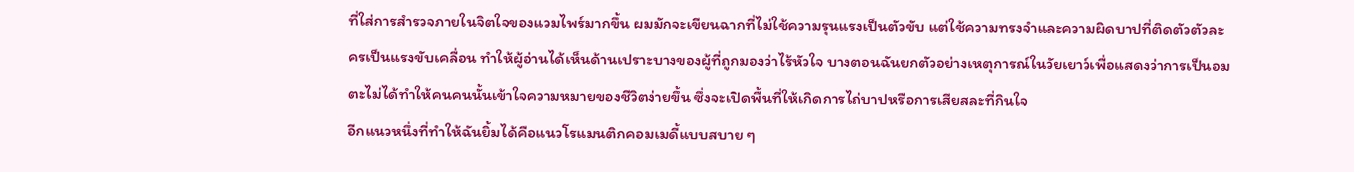ที่ใส่การสำรวจภายในจิตใจของแวมไพร์มากขึ้น ผมมักจะเขียนฉากที่ไม่ใช้ความรุนแรงเป็นตัวขับ แต่ใช้ความทรงจำและความผิดบาปที่ติดตัวตัวละครเป็นแรงขับเคลื่อน ทำให้ผู้อ่านได้เห็นด้านเปราะบางของผู้ที่ถูกมองว่าไร้หัวใจ บางตอนฉันยกตัวอย่างเหตุการณ์ในวัยเยาว์เพื่อแสดงว่าการเป็นอมตะไม่ได้ทำให้คนคนนั้นเข้าใจความหมายของชีวิตง่ายขึ้น ซึ่งจะเปิดพื้นที่ให้เกิดการไถ่บาปหรือการเสียสละที่กินใจ
อีกแนวหนึ่งที่ทำให้ฉันยิ้มได้คือแนวโรแมนติกคอมเมดี้แบบสบาย ๆ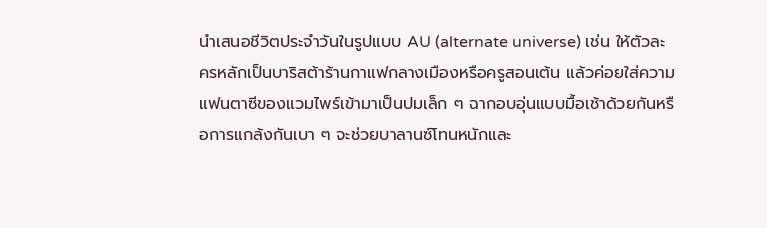นำเสนอชีวิตประจำวันในรูปแบบ AU (alternate universe) เช่น ให้ตัวละครหลักเป็นบาริสต้าร้านกาแฟกลางเมืองหรือครูสอนเต้น แล้วค่อยใส่ความแฟนตาซีของแวมไพร์เข้ามาเป็นปมเล็ก ๆ ฉากอบอุ่นแบบมื้อเช้าด้วยกันหรือการแกล้งกันเบา ๆ จะช่วยบาลานซ์โทนหนักและ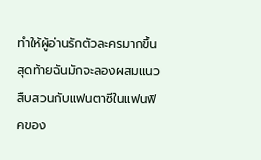ทำให้ผู้อ่านรักตัวละครมากขึ้น
สุดท้ายฉันมักจะลองผสมแนวสืบสวนกับแฟนตาซีในแฟนฟิคของ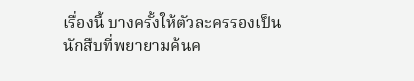เรื่องนี้ บางครั้งให้ตัวละครรองเป็นนักสืบที่พยายามค้นค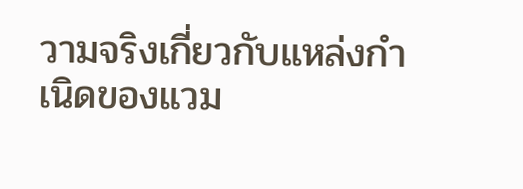วามจริงเกี่ยวกับแหล่งกำเนิดของแวม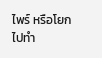ไพร์ หรือโยกไปทำ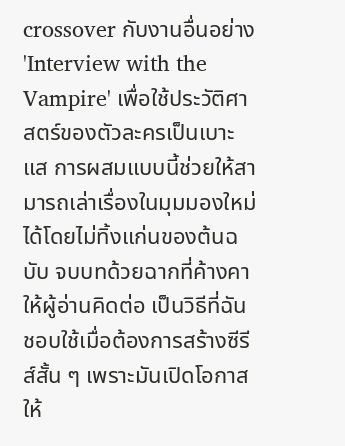crossover กับงานอื่นอย่าง 'Interview with the Vampire' เพื่อใช้ประวัติศาสตร์ของตัวละครเป็นเบาะแส การผสมแบบนี้ช่วยให้สามารถเล่าเรื่องในมุมมองใหม่ได้โดยไม่ทิ้งแก่นของต้นฉบับ จบบทด้วยฉากที่ค้างคาให้ผู้อ่านคิดต่อ เป็นวิธีที่ฉันชอบใช้เมื่อต้องการสร้างซีรีส์สั้น ๆ เพราะมันเปิดโอกาสให้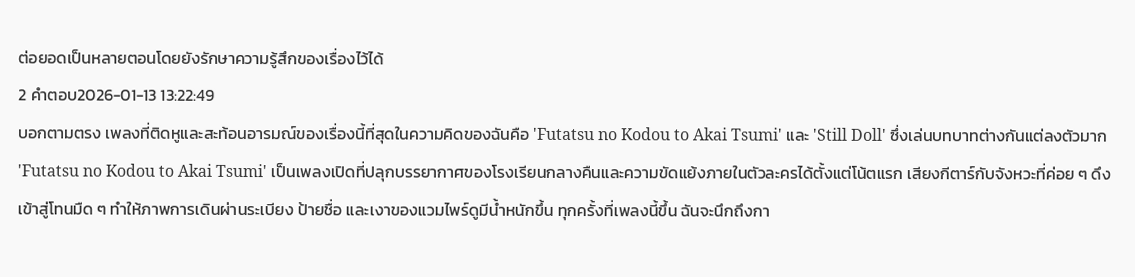ต่อยอดเป็นหลายตอนโดยยังรักษาความรู้สึกของเรื่องไว้ได้
2 คำตอบ2026-01-13 13:22:49
บอกตามตรง เพลงที่ติดหูและสะท้อนอารมณ์ของเรื่องนี้ที่สุดในความคิดของฉันคือ 'Futatsu no Kodou to Akai Tsumi' และ 'Still Doll' ซึ่งเล่นบทบาทต่างกันแต่ลงตัวมาก
'Futatsu no Kodou to Akai Tsumi' เป็นเพลงเปิดที่ปลุกบรรยากาศของโรงเรียนกลางคืนและความขัดแย้งภายในตัวละครได้ตั้งแต่โน้ตแรก เสียงกีตาร์กับจังหวะที่ค่อย ๆ ดึงเข้าสู่โทนมืด ๆ ทำให้ภาพการเดินผ่านระเบียง ป้ายชื่อ และเงาของแวมไพร์ดูมีน้ำหนักขึ้น ทุกครั้งที่เพลงนี้ขึ้น ฉันจะนึกถึงกา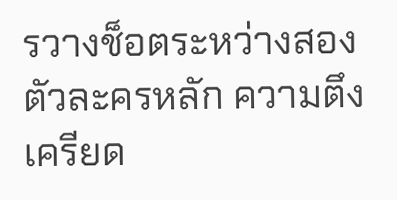รวางช็อตระหว่างสองตัวละครหลัก ความตึงเครียด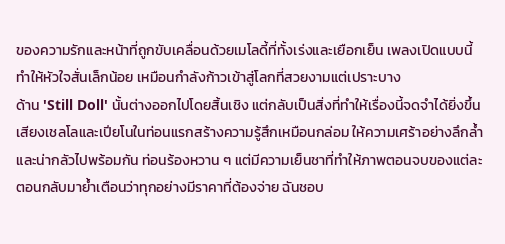ของความรักและหน้าที่ถูกขับเคลื่อนด้วยเมโลดี้ที่ทั้งเร่งและเยือกเย็น เพลงเปิดแบบนี้ทำให้หัวใจสั่นเล็กน้อย เหมือนกำลังก้าวเข้าสู่โลกที่สวยงามแต่เปราะบาง
ด้าน 'Still Doll' นั้นต่างออกไปโดยสิ้นเชิง แต่กลับเป็นสิ่งที่ทำให้เรื่องนี้จดจำได้ยิ่งขึ้น เสียงเชลโลและเปียโนในท่อนแรกสร้างความรู้สึกเหมือนกล่อม ให้ความเศร้าอย่างลึกล้ำและน่ากลัวไปพร้อมกัน ท่อนร้องหวาน ๆ แต่มีความเย็นชาที่ทำให้ภาพตอนจบของแต่ละตอนกลับมาย้ำเตือนว่าทุกอย่างมีราคาที่ต้องจ่าย ฉันชอบ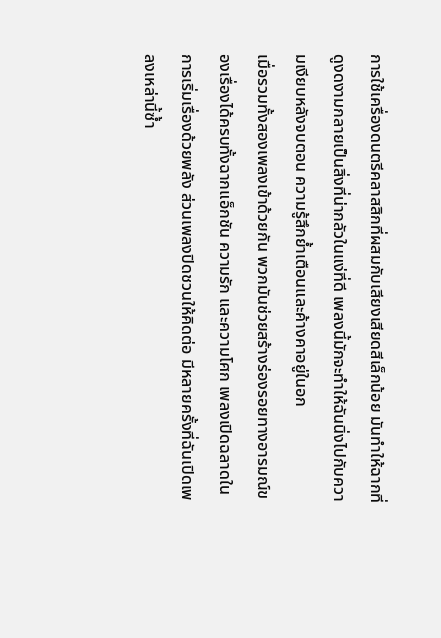การใช้เครื่องดนตรีคลาสสิกที่ผสมกับเสียงเสียดสีเล็กน้อย มันทำให้ฉากที่ดูงดงามกลายเป็นสิ่งที่น่ากลัวในแง่ที่ดี เพลงนี้มักจะทำให้ฉันนิ่งไปกับความเงียบหลังจบตอน ความรู้สึกย้ำเตือนและค้างคาอยู่ในอก
เมื่อรวมทั้งสองเพลงเข้าด้วยกัน พวกมันช่วยสร้างร่องรอยทางอารมณ์ของเรื่องได้ครบทั้งฉากแอ็กชัน ความรัก และความโศก เพลงเปิดฉลาดในการเริ่มเรื่องด้วยพลัง ส่วนเพลงปิดชวนให้คิดต่อ มีหลายครั้งที่ฉันเปิดเพลงเหล่านี้ซ้ำ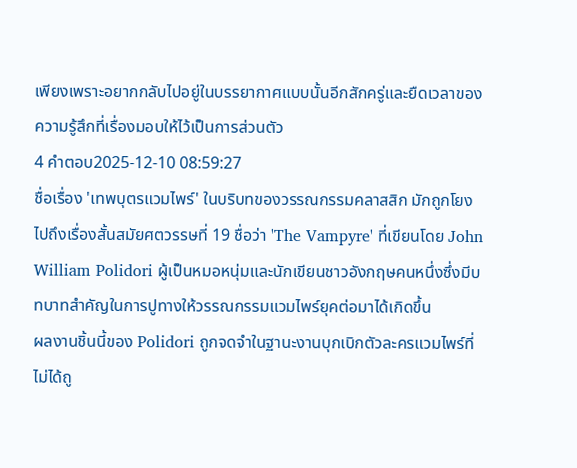เพียงเพราะอยากกลับไปอยู่ในบรรยากาศแบบนั้นอีกสักครู่และยืดเวลาของความรู้สึกที่เรื่องมอบให้ไว้เป็นการส่วนตัว
4 คำตอบ2025-12-10 08:59:27
ชื่อเรื่อง 'เทพบุตรแวมไพร์' ในบริบทของวรรณกรรมคลาสสิก มักถูกโยงไปถึงเรื่องสั้นสมัยศตวรรษที่ 19 ชื่อว่า 'The Vampyre' ที่เขียนโดย John William Polidori ผู้เป็นหมอหนุ่มและนักเขียนชาวอังกฤษคนหนึ่งซึ่งมีบทบาทสำคัญในการปูทางให้วรรณกรรมแวมไพร์ยุคต่อมาได้เกิดขึ้น
ผลงานชิ้นนี้ของ Polidori ถูกจดจำในฐานะงานบุกเบิกตัวละครแวมไพร์ที่ไม่ได้ถู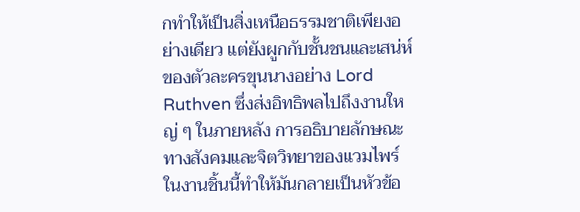กทำให้เป็นสิ่งเหนือธรรมชาติเพียงอย่างเดียว แต่ยังผูกกับชั้นชนและเสน่ห์ของตัวละครขุนนางอย่าง Lord Ruthven ซึ่งส่งอิทธิพลไปถึงงานใหญ่ ๆ ในภายหลัง การอธิบายลักษณะทางสังคมและจิตวิทยาของแวมไพร์ในงานชิ้นนี้ทำให้มันกลายเป็นหัวข้อ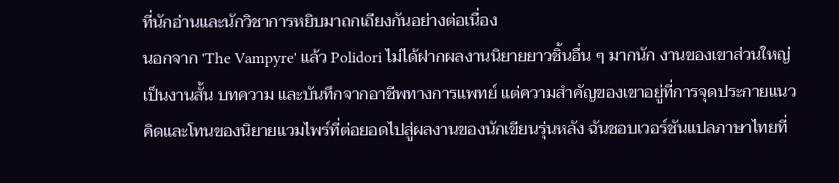ที่นักอ่านและนักวิชาการหยิบมาถกเถียงกันอย่างต่อเนื่อง
นอกจาก 'The Vampyre' แล้ว Polidori ไม่ได้ฝากผลงานนิยายยาวชิ้นอื่น ๆ มากนัก งานของเขาส่วนใหญ่เป็นงานสั้น บทความ และบันทึกจากอาชีพทางการแพทย์ แต่ความสำคัญของเขาอยู่ที่การจุดประกายแนวคิดและโทนของนิยายแวมไพร์ที่ต่อยอดไปสู่ผลงานของนักเขียนรุ่นหลัง ฉันชอบเวอร์ชันแปลภาษาไทยที่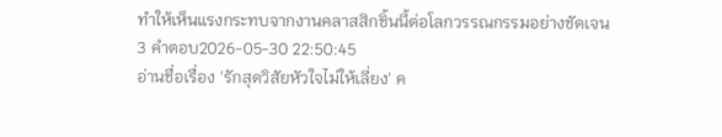ทำให้เห็นแรงกระทบจากงานคลาสสิกชิ้นนี้ต่อโลกวรรณกรรมอย่างชัดเจน
3 คำตอบ2026-05-30 22:50:45
อ่านชื่อเรื่อง 'รักสุดวิสัยหัวใจไม่ให้เลี่ยง' ค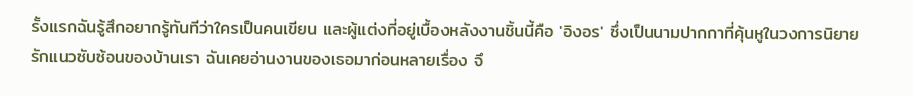รั้งแรกฉันรู้สึกอยากรู้ทันทีว่าใครเป็นคนเขียน และผู้แต่งที่อยู่เบื้องหลังงานชิ้นนี้คือ 'อิงอร' ซึ่งเป็นนามปากกาที่คุ้นหูในวงการนิยายรักแนวซับซ้อนของบ้านเรา ฉันเคยอ่านงานของเธอมาก่อนหลายเรื่อง จึ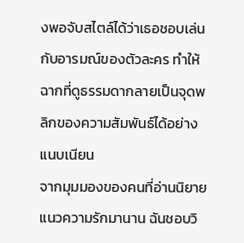งพอจับสไตล์ได้ว่าเธอชอบเล่นกับอารมณ์ของตัวละคร ทำให้ฉากที่ดูธรรมดากลายเป็นจุดพลิกของความสัมพันธ์ได้อย่างแนบเนียน
จากมุมมองของคนที่อ่านนิยายแนวความรักมานาน ฉันชอบวิ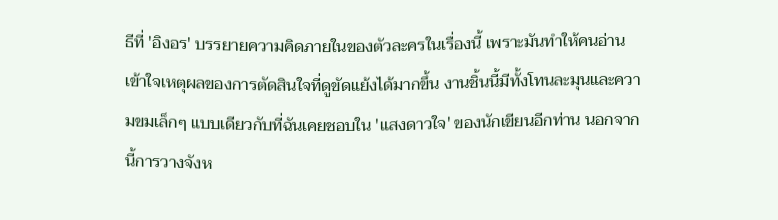ธีที่ 'อิงอร' บรรยายความคิดภายในของตัวละครในเรื่องนี้ เพราะมันทำให้คนอ่านเข้าใจเหตุผลของการตัดสินใจที่ดูขัดแย้งได้มากขึ้น งานชิ้นนี้มีทั้งโทนละมุนและความขมเล็กๆ แบบเดียวกับที่ฉันเคยชอบใน 'แสงดาวใจ' ของนักเขียนอีกท่าน นอกจากนี้การวางจังห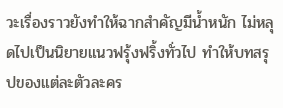วะเรื่องราวยังทำให้ฉากสำคัญมีน้ำหนัก ไม่หลุดไปเป็นนิยายแนวฟรุ้งฟริ้งทั่วไป ทำให้บทสรุปของแต่ละตัวละคร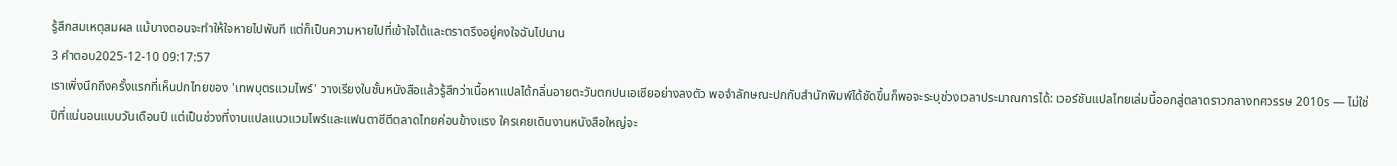รู้สึกสมเหตุสมผล แม้บางตอนจะทำให้ใจหายไปพันที แต่ก็เป็นความหายไปที่เข้าใจได้และตราตรึงอยู่คงใจฉันไปนาน
3 คำตอบ2025-12-10 09:17:57
เราเพิ่งนึกถึงครั้งแรกที่เห็นปกไทยของ 'เทพบุตรแวมไพร์' วางเรียงในชั้นหนังสือแล้วรู้สึกว่าเนื้อหาแปลได้กลิ่นอายตะวันตกปนเอเซียอย่างลงตัว พอจำลักษณะปกกับสำนักพิมพ์ได้ชัดขึ้นก็พอจะระบุช่วงเวลาประมาณการได้: เวอร์ชันแปลไทยเล่มนี้ออกสู่ตลาดราวกลางทศวรรษ 2010s — ไม่ใช่ปีที่แน่นอนแบบวันเดือนปี แต่เป็นช่วงที่งานแปลแนวแวมไพร์และแฟนตาซีตีตลาดไทยค่อนข้างแรง ใครเคยเดินงานหนังสือใหญ่จะ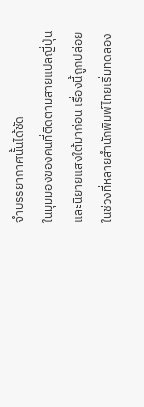จำบรรยากาศนั้นได้ชัด
ในมุมมองของคนที่ติดตามสายแปลญี่ปุ่นและนิยายแสงใต้มาก่อน เรื่องนี้ถูกปล่อยในช่วงที่หลายสำนักพิมพ์ไทยเริ่มทดลอง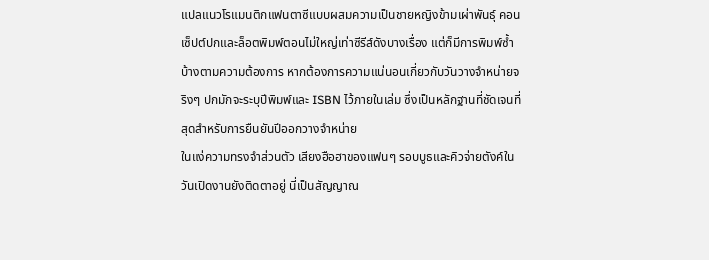แปลแนวโรแมนติกแฟนตาซีแบบผสมความเป็นชายหญิงข้ามเผ่าพันธุ์ คอนเซ็ปต์ปกและล็อตพิมพ์ตอนไม่ใหญ่เท่าซีรีส์ดังบางเรื่อง แต่ก็มีการพิมพ์ซ้ำบ้างตามความต้องการ หากต้องการความแน่นอนเกี่ยวกับวันวางจำหน่ายจริงๆ ปกมักจะระบุปีพิมพ์และ ISBN ไว้ภายในเล่ม ซึ่งเป็นหลักฐานที่ชัดเจนที่สุดสำหรับการยืนยันปีออกวางจำหน่าย
ในแง่ความทรงจำส่วนตัว เสียงฮือฮาของแฟนๆ รอบบูธและคิวจ่ายตังค์ในวันเปิดงานยังติดตาอยู่ นี่เป็นสัญญาณ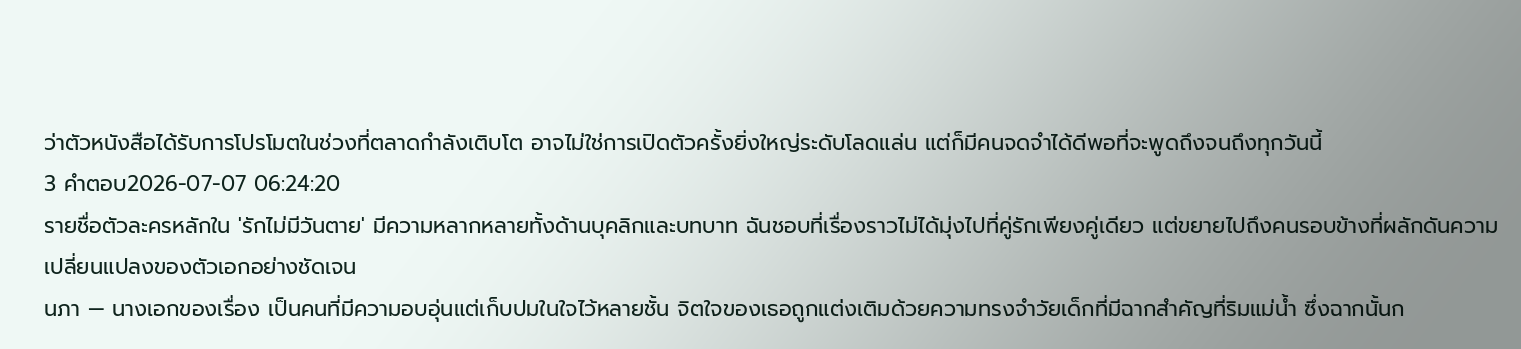ว่าตัวหนังสือได้รับการโปรโมตในช่วงที่ตลาดกำลังเติบโต อาจไม่ใช่การเปิดตัวครั้งยิ่งใหญ่ระดับโลดแล่น แต่ก็มีคนจดจำได้ดีพอที่จะพูดถึงจนถึงทุกวันนี้
3 คำตอบ2026-07-07 06:24:20
รายชื่อตัวละครหลักใน 'รักไม่มีวันตาย' มีความหลากหลายทั้งด้านบุคลิกและบทบาท ฉันชอบที่เรื่องราวไม่ได้มุ่งไปที่คู่รักเพียงคู่เดียว แต่ขยายไปถึงคนรอบข้างที่ผลักดันความเปลี่ยนแปลงของตัวเอกอย่างชัดเจน
นภา — นางเอกของเรื่อง เป็นคนที่มีความอบอุ่นแต่เก็บปมในใจไว้หลายชั้น จิตใจของเธอถูกแต่งเติมด้วยความทรงจำวัยเด็กที่มีฉากสำคัญที่ริมแม่น้ำ ซึ่งฉากนั้นก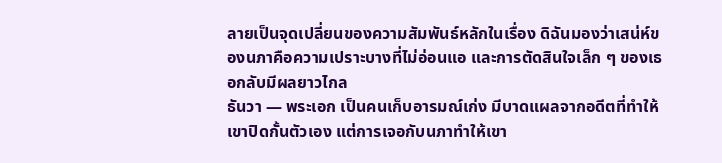ลายเป็นจุดเปลี่ยนของความสัมพันธ์หลักในเรื่อง ดิฉันมองว่าเสน่ห์ของนภาคือความเปราะบางที่ไม่อ่อนแอ และการตัดสินใจเล็ก ๆ ของเธอกลับมีผลยาวไกล
ธันวา — พระเอก เป็นคนเก็บอารมณ์เก่ง มีบาดแผลจากอดีตที่ทำให้เขาปิดกั้นตัวเอง แต่การเจอกับนภาทำให้เขา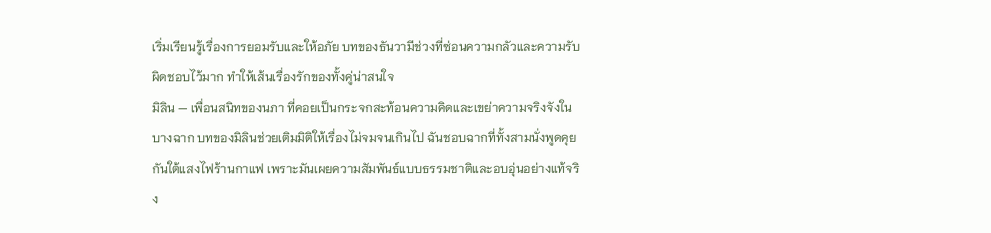เริ่มเรียนรู้เรื่องการยอมรับและให้อภัย บทของธันวามีช่วงที่ซ่อนความกลัวและความรับผิดชอบไว้มาก ทำให้เส้นเรื่องรักของทั้งคู่น่าสนใจ
มิลิน — เพื่อนสนิทของนภา ที่คอยเป็นกระจกสะท้อนความคิดและเขย่าความจริงจังในบางฉาก บทของมิลินช่วยเติมมิติให้เรื่องไม่จมจนเกินไป ฉันชอบฉากที่ทั้งสามนั่งพูดคุยกันใต้แสงไฟร้านกาแฟ เพราะมันเผยความสัมพันธ์แบบธรรมชาติและอบอุ่นอย่างแท้จริง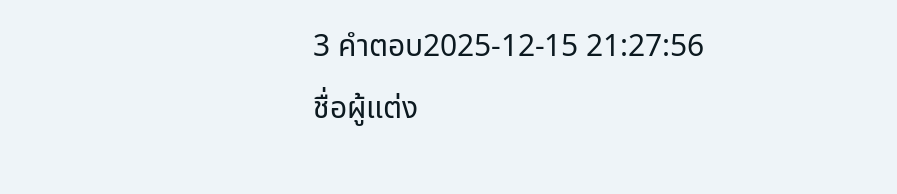3 คำตอบ2025-12-15 21:27:56
ชื่อผู้แต่ง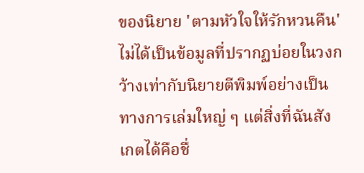ของนิยาย 'ตามหัวใจให้รักหวนคืน' ไม่ได้เป็นข้อมูลที่ปรากฏบ่อยในวงกว้างเท่ากับนิยายตีพิมพ์อย่างเป็นทางการเล่มใหญ่ ๆ แต่สิ่งที่ฉันสังเกตได้คือชื่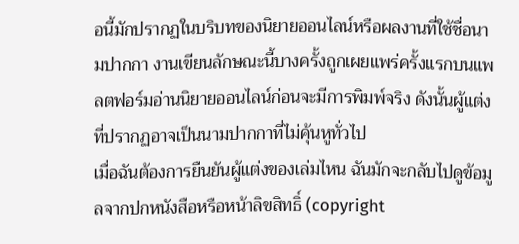อนี้มักปรากฏในบริบทของนิยายออนไลน์หรือผลงานที่ใช้ชื่อนามปากกา งานเขียนลักษณะนี้บางครั้งถูกเผยแพร่ครั้งแรกบนแพลตฟอร์มอ่านนิยายออนไลน์ก่อนจะมีการพิมพ์จริง ดังนั้นผู้แต่งที่ปรากฏอาจเป็นนามปากกาที่ไม่คุ้นหูทั่วไป
เมื่อฉันต้องการยืนยันผู้แต่งของเล่มไหน ฉันมักจะกลับไปดูข้อมูลจากปกหนังสือหรือหน้าลิขสิทธิ์ (copyright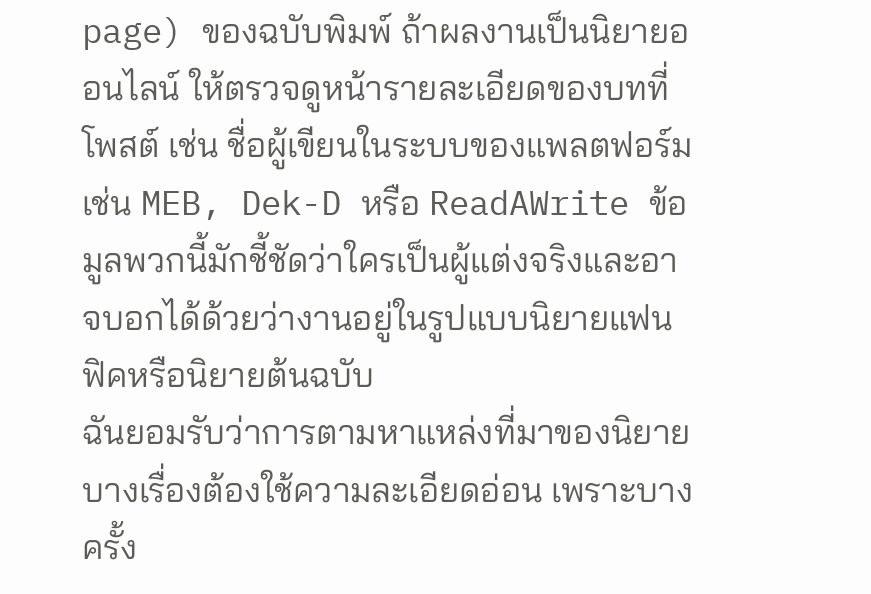page) ของฉบับพิมพ์ ถ้าผลงานเป็นนิยายออนไลน์ ให้ตรวจดูหน้ารายละเอียดของบทที่โพสต์ เช่น ชื่อผู้เขียนในระบบของแพลตฟอร์ม เช่น MEB, Dek-D หรือ ReadAWrite ข้อมูลพวกนี้มักชี้ชัดว่าใครเป็นผู้แต่งจริงและอาจบอกได้ด้วยว่างานอยู่ในรูปแบบนิยายแฟนฟิคหรือนิยายต้นฉบับ
ฉันยอมรับว่าการตามหาแหล่งที่มาของนิยายบางเรื่องต้องใช้ความละเอียดอ่อน เพราะบางครั้ง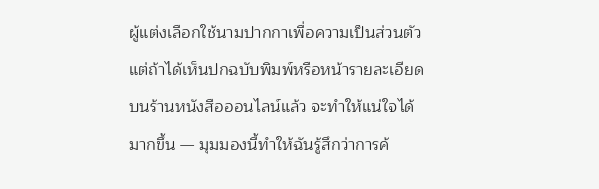ผู้แต่งเลือกใช้นามปากกาเพื่อความเป็นส่วนตัว แต่ถ้าได้เห็นปกฉบับพิมพ์หรือหน้ารายละเอียดบนร้านหนังสือออนไลน์แล้ว จะทำให้แน่ใจได้มากขึ้น — มุมมองนี้ทำให้ฉันรู้สึกว่าการค้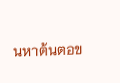นหาต้นตอข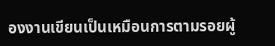องงานเขียนเป็นเหมือนการตามรอยผู้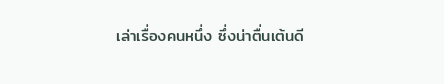เล่าเรื่องคนหนึ่ง ซึ่งน่าตื่นเต้นดี